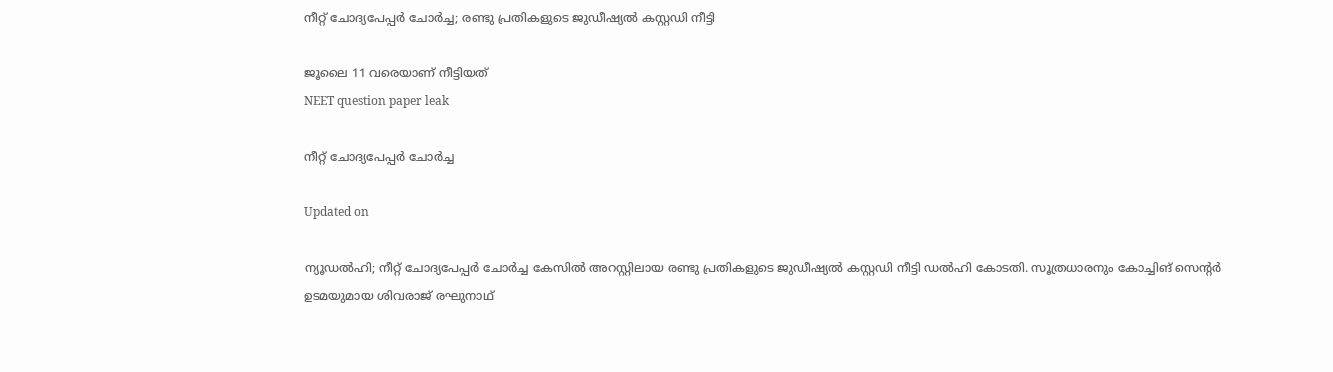നീറ്റ് ചോദ്യപേപ്പർ ചോർച്ച; രണ്ടു പ്രതികളുടെ ജുഡീഷ്യൽ കസ്റ്റഡി നീട്ടി

ജൂലൈ 11 വരെയാണ് നീട്ടിയത്
NEET question paper leak

നീറ്റ് ചോദ്യപേപ്പർ ചോർച്ച

Updated on

ന്യൂഡൽഹി; നീറ്റ് ചോദ്യപേപ്പർ ചോർച്ച കേസിൽ അറസ്റ്റിലായ രണ്ടു പ്രതികളുടെ ജുഡീഷ്യൽ കസ്റ്റഡി നീട്ടി ഡൽഹി കോടതി. സൂത്രധാരനും കോച്ചിങ് സെന്‍റർ ഉടമയുമായ ശിവരാജ് രഘുനാഥ്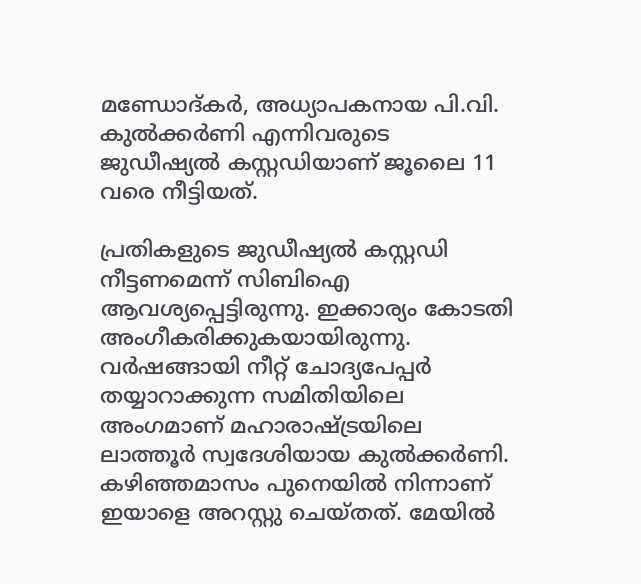മണ്ഡോദ്കർ, അധ്യാപകനായ പി.വി. കുൽക്കർണി എന്നിവരുടെ ജുഡീഷ്യൽ കസ്റ്റഡിയാണ് ജൂലൈ 11 വരെ നീട്ടിയത്.

പ്രതികളുടെ ജുഡീഷ്യൽ കസ്റ്റഡി നീട്ടണമെന്ന് സിബിഐ ആവശ്യപ്പെട്ടിരുന്നു. ഇക്കാര്യം കോടതി അംഗീകരിക്കുകയായിരുന്നു. വർഷങ്ങായി നീറ്റ് ചോദ്യപേപ്പർ തയ്യാറാക്കുന്ന സമിതിയിലെ അംഗമാണ് മഹാരാഷ്ട്രയിലെ ലാത്തൂർ സ്വദേശിയായ കുൽക്കർണി. കഴിഞ്ഞമാസം പുനെയിൽ നിന്നാണ് ഇയാളെ അറസ്റ്റു ചെയ്തത്. മേയിൽ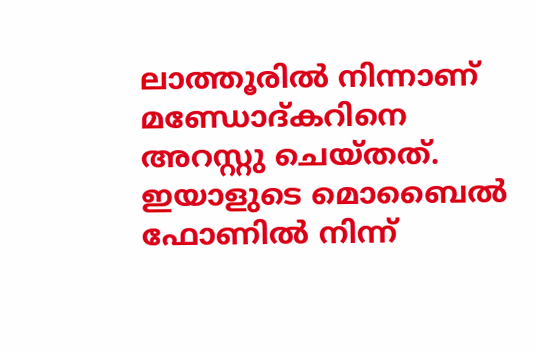ലാത്തൂരിൽ നിന്നാണ് മണ്ഡോദ്കറിനെ അറസ്റ്റു ചെയ്തത്. ഇയാളുടെ മൊബൈൽ ഫോണിൽ നിന്ന്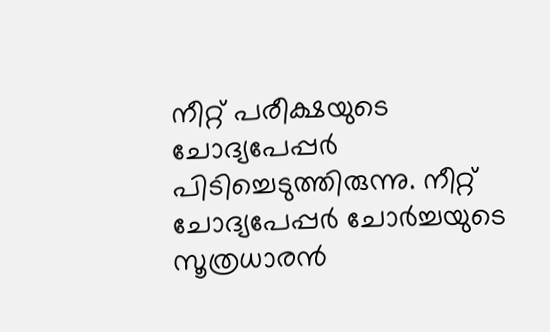നീറ്റ് പരീക്ഷയുടെ ചോദ്യപേപ്പർ പിടിച്ചെടുത്തിരുന്നു. നീറ്റ് ചോദ്യപേപ്പർ ചോർച്ചയുടെ സൂത്രധാരൻ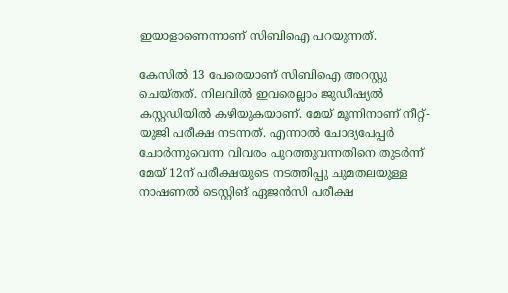ഇയാളാണെന്നാണ് സിബിഐ പറയുന്നത്.

കേസിൽ 13 പേരെയാണ് സിബിഐ അറസ്റ്റു ചെയ്തത്. നിലവിൽ ഇവരെല്ലാം ജുഡീഷ്യൽ കസ്റ്റഡിയിൽ കഴിയുകയാണ്. മേയ് മൂന്നിനാണ് നീറ്റ്-യുജി പരീക്ഷ നടന്നത്. എന്നാൽ ചോദ്യപേപ്പർ ചോർന്നുവെന്ന വിവരം പുറത്തുവന്നതിനെ തുടർന്ന് മേയ് 12ന് പരീക്ഷയുടെ നടത്തിപ്പു ചുമതലയുള്ള നാഷണൽ ടെസ്റ്റിങ് ഏജൻസി പരീക്ഷ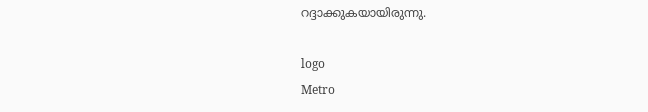റദ്ദാക്കുകയായിരുന്നു.

logo
Metro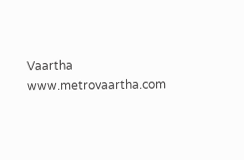Vaartha
www.metrovaartha.com